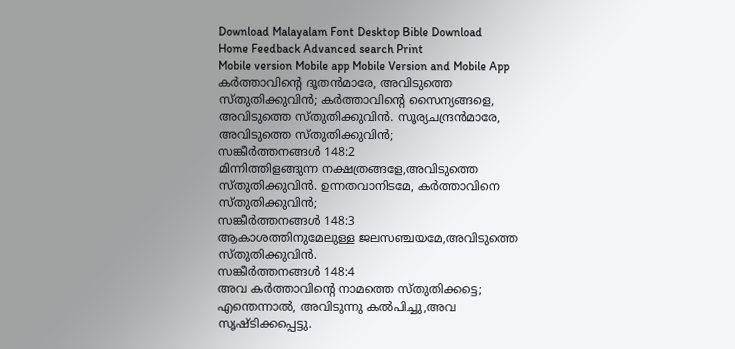Download Malayalam Font Desktop Bible Download
Home Feedback Advanced search Print
Mobile version Mobile app Mobile Version and Mobile App
കര്‍ത്താവിന്‍റെ ദൂതന്‍മാരേ, അവിടുത്തെ സ്തുതിക്കുവിന്‍; കര്‍ത്താവിന്‍റെ സൈന്യങ്ങളെ, അവിടുത്തെ സ്തുതിക്കുവിന്‍. സൂര്യചന്ദ്രന്‍മാരേ, അവിടുത്തെ സ്തുതിക്കുവിന്‍;
സങ്കീര്‍ത്തനങ്ങള്‍ 148:2
മിന്നിത്തിളങ്ങുന്ന നക്ഷത്രങ്ങളേ,അവിടുത്തെ സ്തുതിക്കുവിന്‍. ഉന്നതവാനിടമേ, കര്‍ത്താവിനെ സ്തുതിക്കുവിന്‍;
സങ്കീര്‍ത്തനങ്ങള്‍ 148:3
ആകാശത്തിനുമേലുള്ള ജലസഞ്ചയമേ,അവിടുത്തെ സ്തുതിക്കുവിന്‍.
സങ്കീര്‍ത്തനങ്ങള്‍ 148:4
അവ കര്‍ത്താവിന്‍റെ നാമത്തെ സ്തുതിക്കട്ടെ; എന്തെന്നാല്‍, അവിടുന്നു കല്‍പിച്ചു,അവ സൃഷ്ടിക്കപ്പെട്ടു.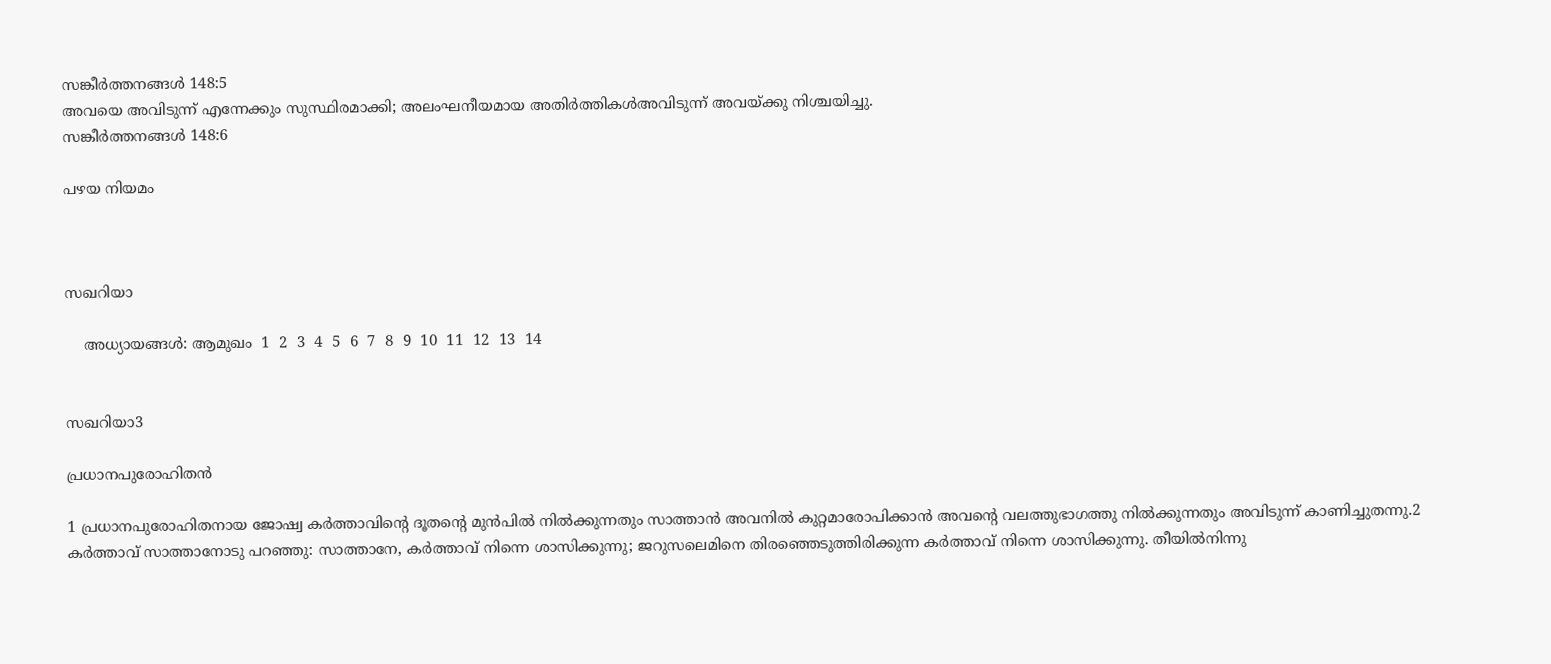സങ്കീര്‍ത്തനങ്ങള്‍ 148:5
അവയെ അവിടുന്ന് എന്നേക്കും സുസ്ഥിരമാക്കി; അലംഘനീയമായ അതിര്‍ത്തികള്‍അവിടുന്ന് അവയ്ക്കു നിശ്ചയിച്ചു.
സങ്കീര്‍ത്തനങ്ങള്‍ 148:6

പഴയ നിയമം



സഖറിയാ

    അധ്യായങ്ങള്‍: ആമുഖം  1  2  3  4  5  6  7  8  9  10  11  12  13  14


സഖറിയാ3

പ്രധാനപുരോഹിതന്‍

1 പ്രധാനപുരോഹിതനായ ജോഷ്വ കര്‍ത്താവിന്‍റെ ദൂതന്‍റെ മുന്‍പില്‍ നില്‍ക്കുന്നതും സാത്താന്‍ അവനില്‍ കുറ്റമാരോപിക്കാന്‍ അവന്‍റെ വലത്തുഭാഗത്തു നില്‍ക്കുന്നതും അവിടുന്ന് കാണിച്ചുതന്നു.2 കര്‍ത്താവ് സാത്താനോടു പറഞ്ഞു: സാത്താനേ, കര്‍ത്താവ് നിന്നെ ശാസിക്കുന്നു; ജറുസലെമിനെ തിരഞ്ഞെടുത്തിരിക്കുന്ന കര്‍ത്താവ് നിന്നെ ശാസിക്കുന്നു. തീയില്‍നിന്നു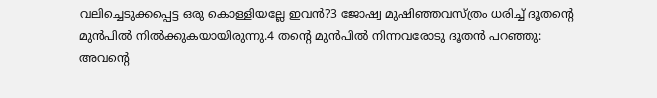വലിച്ചെടുക്കപ്പെട്ട ഒരു കൊള്ളിയല്ലേ ഇവന്‍?3 ജോഷ്വ മുഷിഞ്ഞവസ്ത്രം ധരിച്ച് ദൂതന്‍റെ മുന്‍പില്‍ നില്‍ക്കുകയായിരുന്നു.4 തന്‍റെ മുന്‍പില്‍ നിന്നവരോടു ദൂതന്‍ പറഞ്ഞു: അവന്‍റെ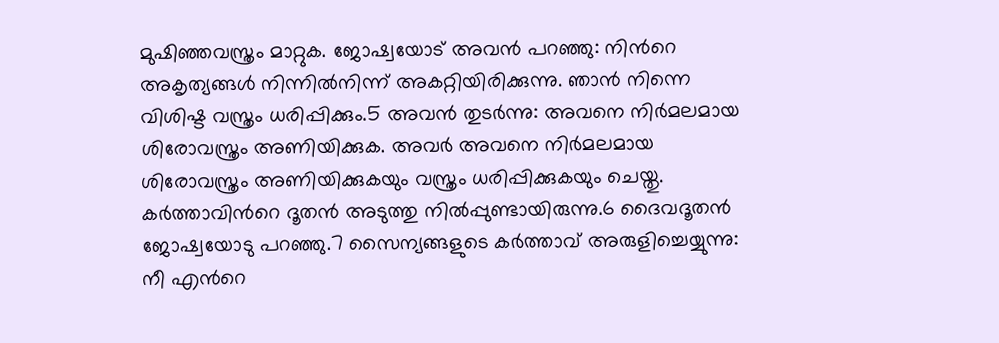മുഷിഞ്ഞവസ്ത്രം മാറ്റുക. ജോഷ്വയോട് അവന്‍ പറഞ്ഞു: നിന്‍റെ അകൃത്യങ്ങള്‍ നിന്നില്‍നിന്ന് അകറ്റിയിരിക്കുന്നു. ഞാന്‍ നിന്നെ വിശിഷ്ട വസ്ത്രം ധരിപ്പിക്കും.5 അവന്‍ തുടര്‍ന്നു: അവനെ നിര്‍മലമായ ശിരോവസ്ത്രം അണിയിക്കുക. അവര്‍ അവനെ നിര്‍മലമായ ശിരോവസ്ത്രം അണിയിക്കുകയും വസ്ത്രം ധരിപ്പിക്കുകയും ചെയ്തു. കര്‍ത്താവിന്‍റെ ദൂതന്‍ അടുത്തു നില്‍പ്പുണ്ടായിരുന്നു.6 ദൈവദൂതന്‍ ജോഷ്വയോടു പറഞ്ഞു.7 സൈന്യങ്ങളുടെ കര്‍ത്താവ് അരുളിച്ചെയ്യുന്നു: നീ എന്‍റെ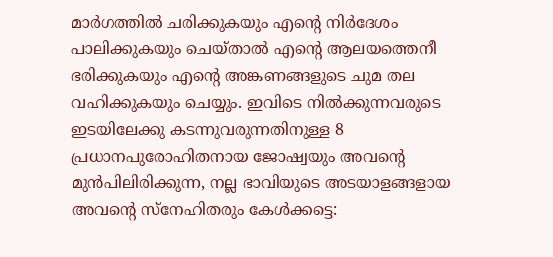മാര്‍ഗത്തില്‍ ചരിക്കുകയും എന്‍റെ നിര്‍ദേശം പാലിക്കുകയും ചെയ്താല്‍ എന്‍റെ ആലയത്തെനീ ഭരിക്കുകയും എന്‍റെ അങ്കണങ്ങളുടെ ചുമ തല വഹിക്കുകയും ചെയ്യും. ഇവിടെ നില്‍ക്കുന്നവരുടെ ഇടയിലേക്കു കടന്നുവരുന്നതിനുള്ള 8 പ്രധാനപുരോഹിതനായ ജോഷ്വയും അവന്‍റെ മുന്‍പിലിരിക്കുന്ന, നല്ല ഭാവിയുടെ അടയാളങ്ങളായ അവന്‍റെ സ്നേഹിതരും കേള്‍ക്കട്ടെ: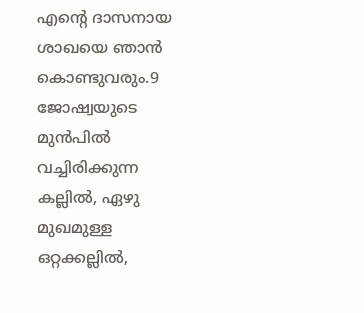എന്‍റെ ദാസനായ ശാഖയെ ഞാന്‍ കൊണ്ടുവരും.9 ജോഷ്വയുടെ മുന്‍പില്‍ വച്ചിരിക്കുന്ന കല്ലില്‍, ഏഴു മുഖമുള്ള ഒറ്റക്കല്ലില്‍,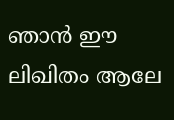ഞാന്‍ ഈ ലിഖിതം ആലേ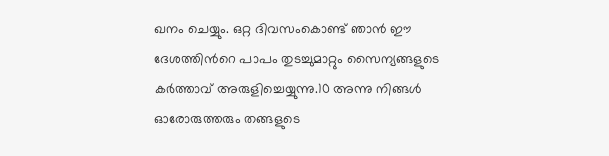ഖനം ചെയ്യും. ഒറ്റ ദിവസംകൊണ്ട് ഞാന്‍ ഈ ദേശത്തിന്‍റെ പാപം തുടച്ചുമാറ്റും സൈന്യങ്ങളുടെ കര്‍ത്താവ് അരുളിച്ചെയ്യുന്നു.10 അന്നു നിങ്ങള്‍ ഓരോരുത്തരും തങ്ങളുടെ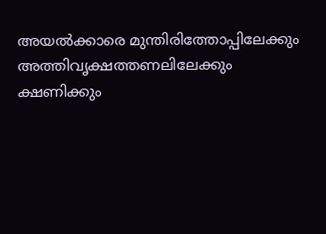അയല്‍ക്കാരെ മുന്തിരിത്തോപ്പിലേക്കും അത്തിവൃക്ഷത്തണലിലേക്കും ക്ഷണിക്കും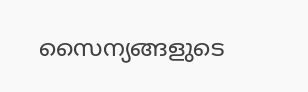സൈന്യങ്ങളുടെ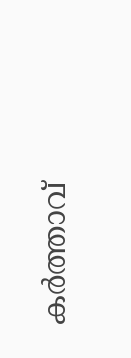കര്‍ത്താവ്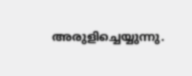അരുളിച്ചെയ്യുന്നു.